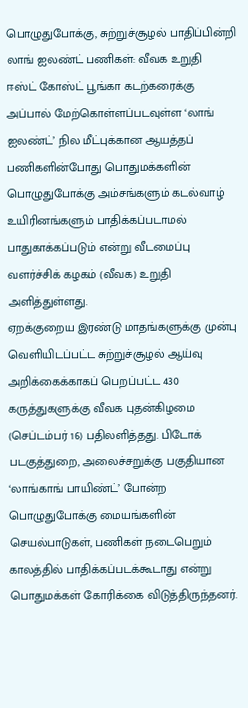பொழுதுபோக்கு, சுற்றுச்சூழல் பாதிப்பின்றி லாங் ஐலண்ட் பணிகள்: வீவக உறுதி
ஈஸ்ட் கோஸ்ட் பூங்கா கடற்கரைக்கு அப்பால் மேற்கொள்ளப்படவுள்ள ‘லாங் ஐலண்ட்’ நில மீட்புக்கான ஆயத்தப் பணிகளின்போது பொதுமக்களின் பொழுதுபோக்கு அம்சங்களும் கடல்வாழ் உயிரினங்களும் பாதிக்கப்படாமல் பாதுகாக்கப்படும் என்று வீடமைப்பு வளர்ச்சிக் கழகம் (வீவக) உறுதி அளித்துள்ளது.
ஏறக்குறைய இரண்டு மாதங்களுக்கு முன்பு வெளியிடப்பட்ட சுற்றுச்சூழல் ஆய்வு அறிக்கைக்காகப் பெறப்பட்ட 430 கருத்துகளுக்கு வீவக புதன்கிழமை (செப்டம்பர் 16) பதிலளித்தது. பிடோக் படகுத்துறை, அலைச்சறுக்கு பகுதியான ‘லாங்காங் பாயிண்ட்’ போன்ற பொழுதுபோக்கு மையங்களின் செயல்பாடுகள், பணிகள் நடைபெறும் காலத்தில் பாதிக்கப்படக்கூடாது என்று பொதுமக்கள் கோரிக்கை விடுத்திருந்தனர்.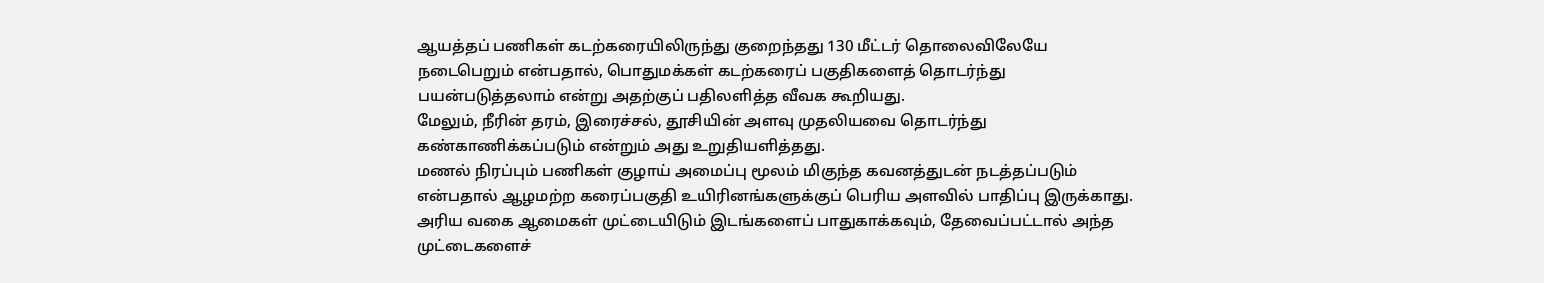ஆயத்தப் பணிகள் கடற்கரையிலிருந்து குறைந்தது 130 மீட்டர் தொலைவிலேயே நடைபெறும் என்பதால், பொதுமக்கள் கடற்கரைப் பகுதிகளைத் தொடர்ந்து பயன்படுத்தலாம் என்று அதற்குப் பதிலளித்த வீவக கூறியது.
மேலும், நீரின் தரம், இரைச்சல், தூசியின் அளவு முதலியவை தொடர்ந்து கண்காணிக்கப்படும் என்றும் அது உறுதியளித்தது.
மணல் நிரப்பும் பணிகள் குழாய் அமைப்பு மூலம் மிகுந்த கவனத்துடன் நடத்தப்படும் என்பதால் ஆழமற்ற கரைப்பகுதி உயிரினங்களுக்குப் பெரிய அளவில் பாதிப்பு இருக்காது.
அரிய வகை ஆமைகள் முட்டையிடும் இடங்களைப் பாதுகாக்கவும், தேவைப்பட்டால் அந்த முட்டைகளைச்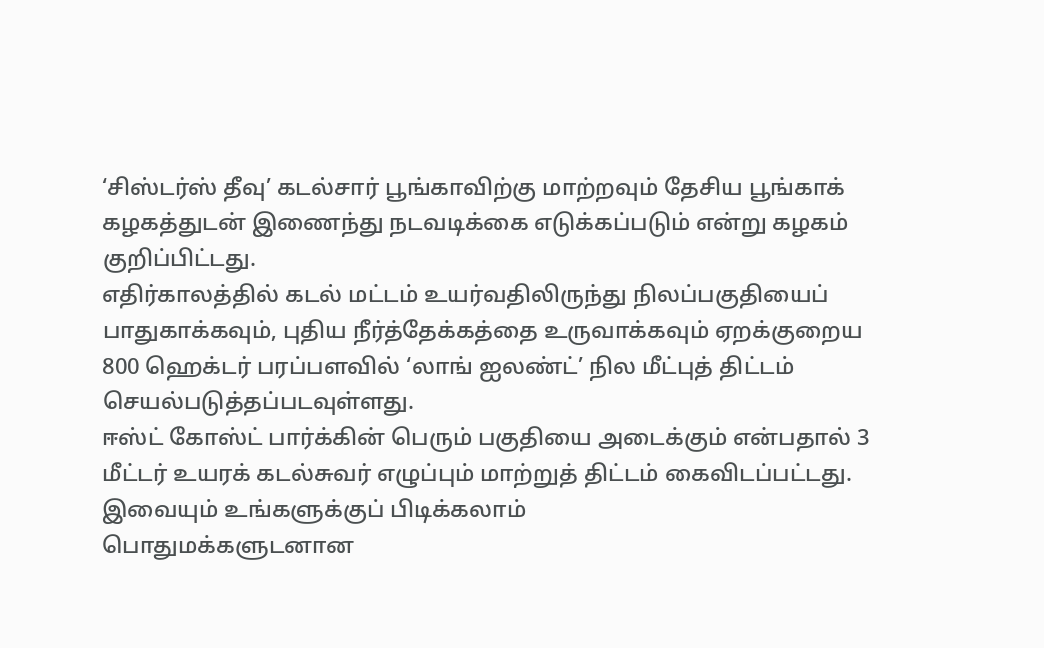‘சிஸ்டர்ஸ் தீவு’ கடல்சார் பூங்காவிற்கு மாற்றவும் தேசிய பூங்காக் கழகத்துடன் இணைந்து நடவடிக்கை எடுக்கப்படும் என்று கழகம் குறிப்பிட்டது.
எதிர்காலத்தில் கடல் மட்டம் உயர்வதிலிருந்து நிலப்பகுதியைப் பாதுகாக்கவும், புதிய நீர்த்தேக்கத்தை உருவாக்கவும் ஏறக்குறைய 800 ஹெக்டர் பரப்பளவில் ‘லாங் ஐலண்ட்’ நில மீட்புத் திட்டம் செயல்படுத்தப்படவுள்ளது.
ஈஸ்ட் கோஸ்ட் பார்க்கின் பெரும் பகுதியை அடைக்கும் என்பதால் 3 மீட்டர் உயரக் கடல்சுவர் எழுப்பும் மாற்றுத் திட்டம் கைவிடப்பட்டது.
இவையும் உங்களுக்குப் பிடிக்கலாம்
பொதுமக்களுடனான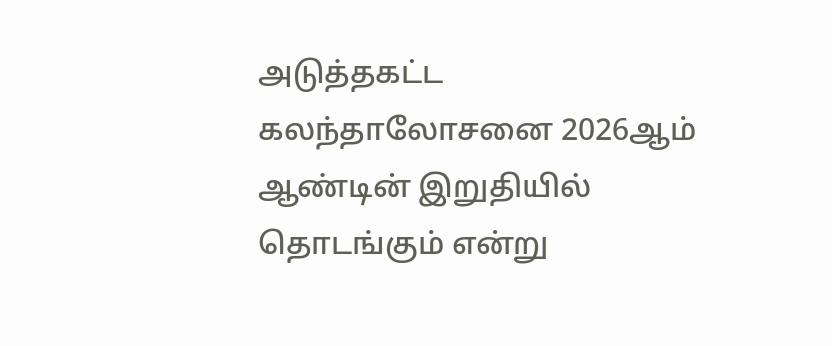அடுத்தகட்ட கலந்தாலோசனை 2026ஆம் ஆண்டின் இறுதியில் தொடங்கும் என்று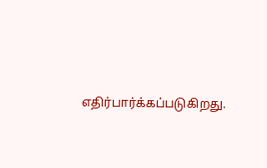எதிர்பார்க்கப்படுகிறது.